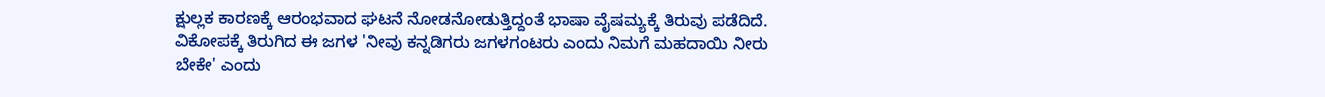ಕ್ಷುಲ್ಲಕ ಕಾರಣಕ್ಕೆ ಆರಂಭವಾದ ಘಟನೆ ನೋಡನೋಡುತ್ತಿದ್ದಂತೆ ಭಾಷಾ ವೈಷಮ್ಯಕ್ಕೆ ತಿರುವು ಪಡೆದಿದೆ. ವಿಕೋಪಕ್ಕೆ ತಿರುಗಿದ ಈ ಜಗಳ 'ನೀವು ಕನ್ನಡಿಗರು ಜಗಳಗಂಟರು ಎಂದು ನಿಮಗೆ ಮಹದಾಯಿ ನೀರು ಬೇಕೇ' ಎಂದು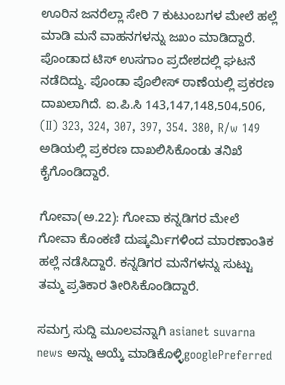ಊರಿನ ಜನರೆಲ್ಲಾ ಸೇರಿ 7 ಕುಟುಂಬಗಳ ಮೇಲೆ ಹಲ್ಲೆ ಮಾಡಿ ಮನೆ ವಾಹನಗಳನ್ನು ಜಖಂ ಮಾಡಿದ್ದಾರೆ. ಪೊಂಡಾದ ಟಿಸ್ ಉಸಗಾಂ ಪ್ರದೇಶದಲ್ಲಿ ಘಟನೆ ನಡೆದಿದ್ದು. ಪೊಂಡಾ ಪೊಲೀಸ್ ಠಾಣೆಯಲ್ಲಿ ಪ್ರಕರಣ ದಾಖಲಾಗಿದೆ. ಐ.ಪಿ.ಸಿ 143,147,148,504,506, (II) 323, 324, 307, 397, 354. 380, R/w 149 ಅಡಿಯಲ್ಲಿ ಪ್ರಕರಣ ದಾಖಲಿಸಿಕೊಂಡು ತನಿಖೆ ಕೈಗೊಂಡಿದ್ದಾರೆ.

ಗೋವಾ(ಅ.22): ಗೋವಾ ಕನ್ನಡಿಗರ ಮೇಲೆ ಗೋವಾ ಕೊಂಕಣಿ ದುಷ್ಕರ್ಮಿಗಳಿಂದ ಮಾರಣಾಂತಿಕ ಹಲ್ಲೆ ನಡೆಸಿದ್ದಾರೆ. ಕನ್ನಡಿಗರ ಮನೆಗಳನ್ನು ಸುಟ್ಟು ತಮ್ಮ ಪ್ರತಿಕಾರ ತೀರಿಸಿಕೊಂಡಿದ್ದಾರೆ.

ಸಮಗ್ರ ಸುದ್ದಿ ಮೂಲವನ್ನಾಗಿ asianet suvarna news ಅನ್ನು ಆಯ್ಕೆ ಮಾಡಿಕೊಳ್ಳಿgooglePreferred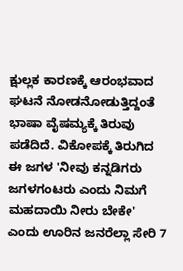ಕ್ಷುಲ್ಲಕ ಕಾರಣಕ್ಕೆ ಆರಂಭವಾದ ಘಟನೆ ನೋಡನೋಡುತ್ತಿದ್ದಂತೆ ಭಾಷಾ ವೈಷಮ್ಯಕ್ಕೆ ತಿರುವು ಪಡೆದಿದೆ. ವಿಕೋಪಕ್ಕೆ ತಿರುಗಿದ ಈ ಜಗಳ 'ನೀವು ಕನ್ನಡಿಗರು ಜಗಳಗಂಟರು ಎಂದು ನಿಮಗೆ ಮಹದಾಯಿ ನೀರು ಬೇಕೇ' ಎಂದು ಊರಿನ ಜನರೆಲ್ಲಾ ಸೇರಿ 7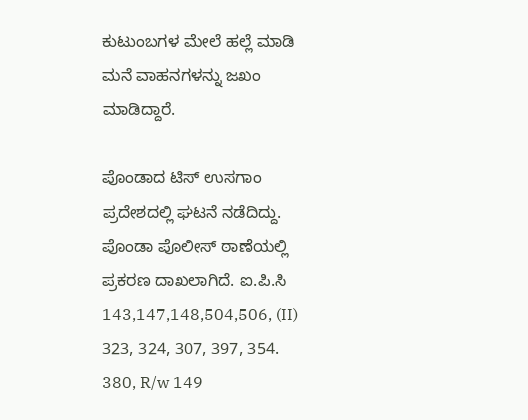ಕುಟುಂಬಗಳ ಮೇಲೆ ಹಲ್ಲೆ ಮಾಡಿ ಮನೆ ವಾಹನಗಳನ್ನು ಜಖಂ ಮಾಡಿದ್ದಾರೆ.

ಪೊಂಡಾದ ಟಿಸ್ ಉಸಗಾಂ ಪ್ರದೇಶದಲ್ಲಿ ಘಟನೆ ನಡೆದಿದ್ದು. ಪೊಂಡಾ ಪೊಲೀಸ್ ಠಾಣೆಯಲ್ಲಿ ಪ್ರಕರಣ ದಾಖಲಾಗಿದೆ. ಐ.ಪಿ.ಸಿ 143,147,148,504,506, (II) 323, 324, 307, 397, 354. 380, R/w 149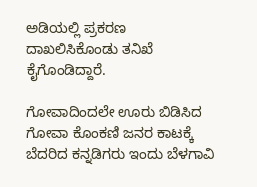ಅಡಿಯಲ್ಲಿ ಪ್ರಕರಣ ದಾಖಲಿಸಿಕೊಂಡು ತನಿಖೆ ಕೈಗೊಂಡಿದ್ದಾರೆ.

ಗೋವಾದಿಂದಲೇ ಊರು ಬಿಡಿಸಿದ ಗೋವಾ ಕೊಂಕಣಿ ಜನರ ಕಾಟಕ್ಕೆ ಬೆದರಿದ ಕನ್ನಡಿಗರು ಇಂದು ಬೆಳಗಾವಿ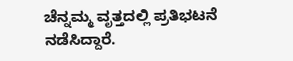ಚೆನ್ನಮ್ಮ ವೃತ್ತದಲ್ಲಿ ಪ್ರತಿಭಟನೆ ನಡೆಸಿದ್ದಾರೆ.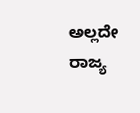ಅಲ್ಲದೇ ರಾಜ್ಯ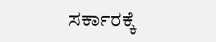ಸರ್ಕಾರಕ್ಕೆ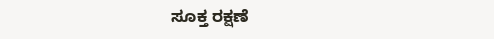ಸೂಕ್ತ ರಕ್ಷಣೆ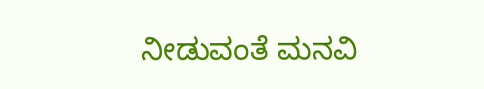ನೀಡುವಂತೆ ಮನವಿ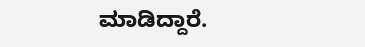ಮಾಡಿದ್ದಾರೆ.